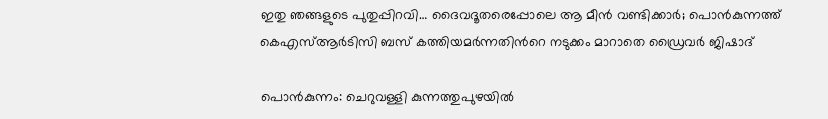ഇതു ഞങ്ങളുടെ പുതുപ്പിറവി… ദൈവദൂതരെപ്പോലെ ആ മീൻ വണ്ടിക്കാർ; പൊൻകുന്നത്ത് കെഎസ്ആർടിസി ബസ് കത്തിയമർന്നതിന്‍റെ നടുക്കം മാറാതെ ഡ്രൈവർ ജിഷാദ്

പൊൻകുന്നം: ചെറുവള്ളി കുന്നത്തുപുഴയിൽ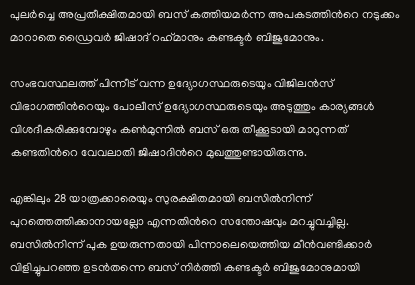പുലർച്ചെ അപ്രതീക്ഷിതമായി ബസ് കത്തിയമർന്ന അപകടത്തിന്‍റെ നടുക്കം മാറാതെ ഡ്രൈവർ ജിഷാദ് റഹ്‌മാനും കണ്ടക്ടർ ബിജുമോനും.

സംഭവസ്ഥലത്ത് പിന്നീട് വന്ന ഉദ്യോഗസ്ഥരുടെയും വിജിലൻസ് വിഭാഗത്തിന്‍റെയും പോലീസ് ഉദ്യോഗസ്ഥരുടെയും അടുത്തും കാര്യങ്ങൾ വിശദീകരിക്കുമ്പോഴും കൺമുന്നിൽ ബസ് ഒരു തീക്കൂടായി മാറുന്നത് കണ്ടതിന്‍റെ വേവലാതി ജിഷാദിന്‍റെ മുഖത്തുണ്ടായിരുന്നു.

എങ്കിലും 28 യാത്രക്കാരെയും സുരക്ഷിതമായി ബസിൽനിന്ന് പുറത്തെത്തിക്കാനായല്ലോ എന്നതിന്‍റെ സന്തോഷവും മറച്ചുവച്ചില്ല. ബസിൽനിന്ന് പുക ഉയരുന്നതായി പിന്നാലെയെത്തിയ മീൻവണ്ടിക്കാർ വിളിച്ചുപറഞ്ഞ ഉടൻതന്നെ ബസ് നിർത്തി കണ്ടക്ടർ ബിജുമോനുമായി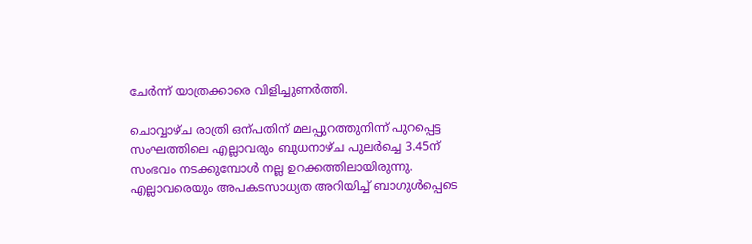ചേർന്ന് യാത്രക്കാരെ വിളിച്ചുണർത്തി.

ചൊവ്വാഴ്ച രാത്രി ഒന്പതിന് മലപ്പുറത്തുനിന്ന് പുറപ്പെട്ട സംഘത്തിലെ എല്ലാവരും ബുധനാഴ്ച പുലർച്ചെ 3.45ന് സംഭവം നടക്കുമ്പോൾ നല്ല ഉറക്കത്തിലായിരുന്നു. എല്ലാവരെയും അപകടസാധ്യത അറിയിച്ച് ബാഗുൾപ്പെടെ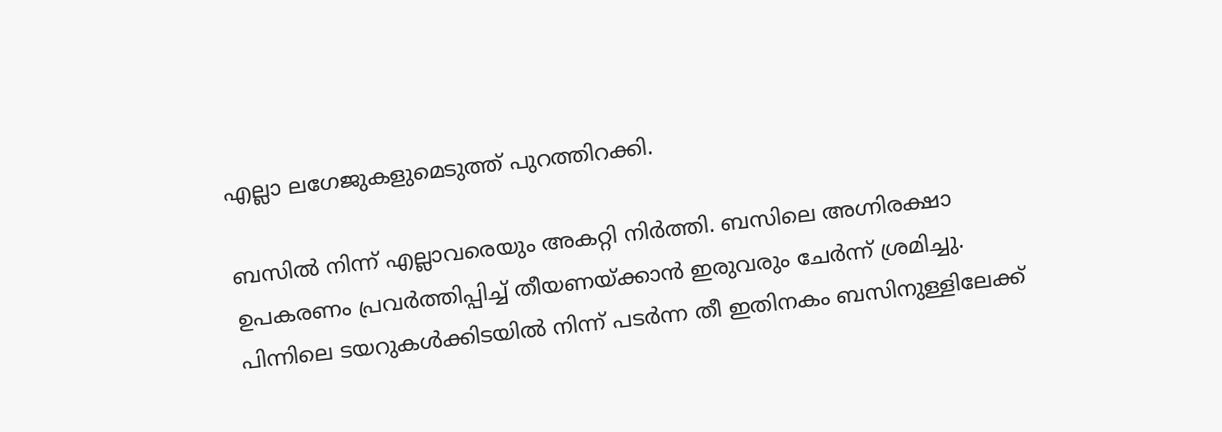എല്ലാ ലഗേജുകളുമെടുത്ത് പുറത്തിറക്കി.

ബസിൽ നിന്ന് എല്ലാവരെയും അകറ്റി നിർത്തി. ബസിലെ അഗ്നിരക്ഷാ ഉപകരണം പ്രവർത്തിപ്പിച്ച് തീയണയ്ക്കാൻ ഇരുവരും ചേർന്ന് ശ്രമിച്ചു. പിന്നിലെ ടയറുകൾക്കിടയിൽ നിന്ന് പടർന്ന തീ ഇതിനകം ബസിനുള്ളിലേക്ക്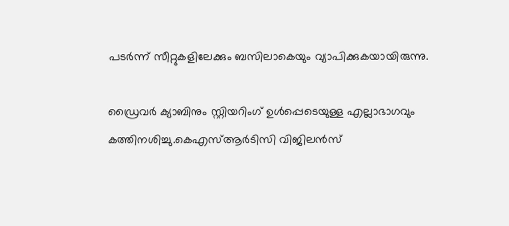പടർന്ന് സീറ്റുകളിലേക്കും ബസിലാകെയും വ്യാപിക്കുകയായിരുന്നു.

ഡ്രൈവർ ക്യാബിനും സ്റ്റിയറിംഗ് ഉൾപ്പെടെയുള്ള എല്ലാഭാഗവും കത്തിനശിച്ചു.കെഎസ്ആർടിസി വിജിലൻസ്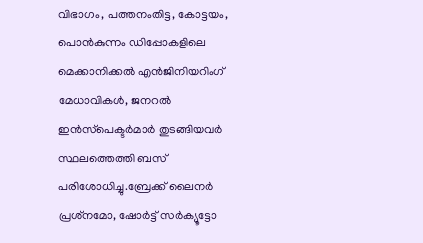വിഭാഗം, പത്തനംതിട്ട, കോട്ടയം, പൊൻകുന്നം ഡിപ്പോകളിലെ മെക്കാനിക്കൽ എൻജിനിയറിംഗ് മേധാവികൾ, ജനറൽ ഇൻസ്‌പെക്ടർമാർ തുടങ്ങിയവർ സ്ഥലത്തെത്തി ബസ് പരിശോധിച്ചു.ബ്രേക്ക് ലൈനർ പ്രശ്‌നമോ, ഷോർട്ട് സർക്യൂട്ടോ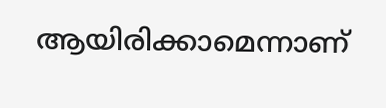ആയിരിക്കാമെന്നാണ്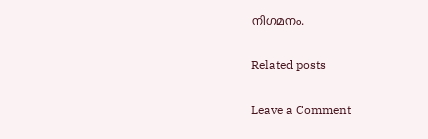നിഗമനം.

Related posts

Leave a Comment